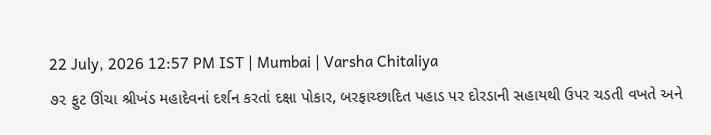22 July, 2026 12:57 PM IST | Mumbai | Varsha Chitaliya
૭૨ ફુટ ઊંચા શ્રીખંડ મહાદેવનાં દર્શન કરતાં દક્ષા પોકાર, બરફાચ્છાદિત પહાડ પર દોરડાની સહાયથી ઉપર ચડતી વખતે અને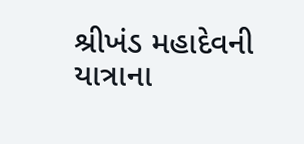શ્રીખંડ મહાદેવની યાત્રાના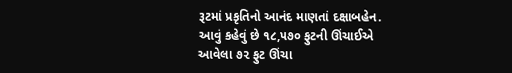રૂટમાં પ્રકૃતિનો આનંદ માણતાં દક્ષાબહેન.
આવું કહેવું છે ૧૮,૫૭૦ ફુટની ઊંચાઈએ આવેલા ૭૨ ફુટ ઊંચા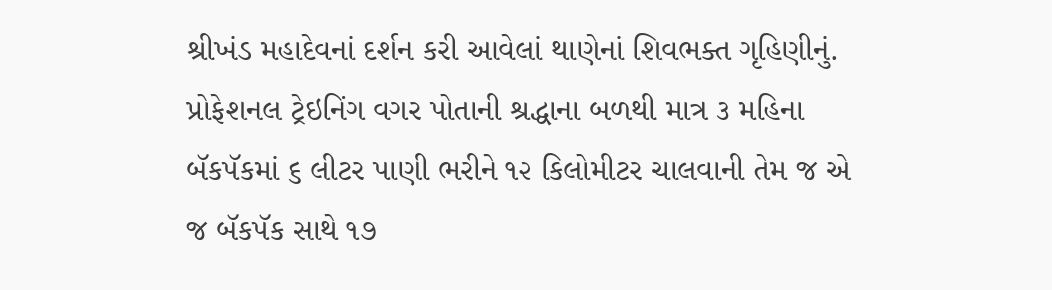શ્રીખંડ મહાદેવનાં દર્શન કરી આવેલાં થાણેનાં શિવભક્ત ગૃહિણીનું. પ્રોફેશનલ ટ્રેઇનિંગ વગર પોતાની શ્રદ્ધાના બળથી માત્ર ૩ મહિના બૅકપૅકમાં ૬ લીટર પાણી ભરીને ૧૨ કિલોમીટર ચાલવાની તેમ જ એ જ બૅકપૅક સાથે ૧૭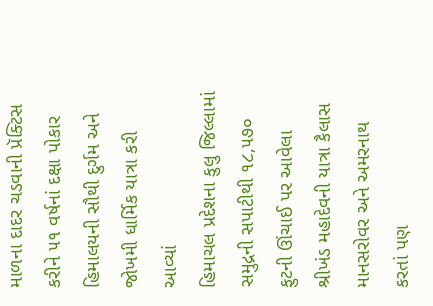માળના દાદર ચડવાની પ્રૅક્ટિસ કરીને ૫૧ વર્ષનાં દક્ષા પોકાર હિમાલયની સૌથી દુર્ગમ અને જોખમી ધાર્મિક યાત્રા કરી આવ્યાં
હિમાચલ પ્રદેશના કુલુ જિલ્લામાં સમુદ્રની સપાટીથી ૧૮,૫૭૦ ફુટની ઊંચાઈ પર આવેલા શ્રીખંડ મહાદેવની યાત્રા કૈલાસ માનસરોવર અને અમરનાથ કરતાં પણ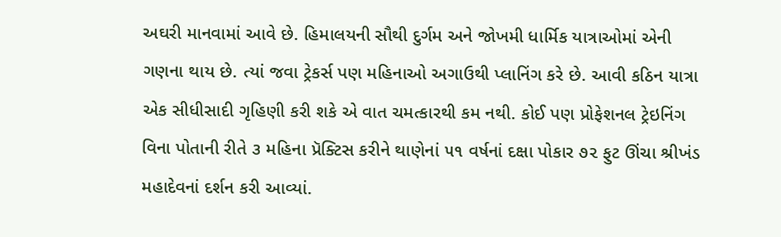અઘરી માનવામાં આવે છે. હિમાલયની સૌથી દુર્ગમ અને જોખમી ધાર્મિક યાત્રાઓમાં એની ગણના થાય છે. ત્યાં જવા ટ્રેકર્સ પણ મહિનાઓ અગાઉથી પ્લાનિંગ કરે છે. આવી કઠિન યાત્રા એક સીધીસાદી ગૃહિણી કરી શકે એ વાત ચમત્કારથી કમ નથી. કોઈ પણ પ્રોફેશનલ ટ્રેઇનિંગ વિના પોતાની રીતે ૩ મહિના પ્રૅક્ટિસ કરીને થાણેનાં ૫૧ વર્ષનાં દક્ષા પોકાર ૭૨ ફુટ ઊંચા શ્રીખંડ મહાદેવનાં દર્શન કરી આવ્યાં.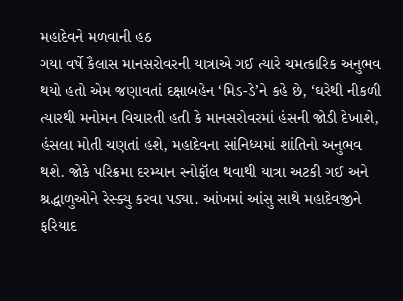મહાદેવને મળવાની હઠ
ગયા વર્ષે કૈલાસ માનસરોવરની યાત્રાએ ગઈ ત્યારે ચમત્કારિક અનુભવ થયો હતો એમ જણાવતાં દક્ષાબહેન ‘મિડ-ડે’ને કહે છે, ‘ઘરેથી નીકળી ત્યારથી મનોમન વિચારતી હતી કે માનસરોવરમાં હંસની જોડી દેખાશે, હંસલા મોતી ચણતાં હશે, મહાદેવના સાંનિધ્યમાં શાંતિનો અનુભવ થશે. જોકે પરિક્રમા દરમ્યાન સ્નોફૉલ થવાથી યાત્રા અટકી ગઈ અને શ્રદ્ધાળુઓને રેસ્ક્યુ કરવા પડ્યા. આંખમાં આંસુ સાથે મહાદેવજીને ફરિયાદ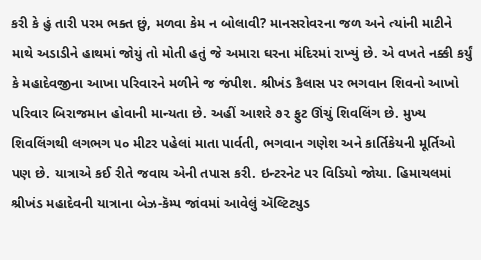કરી કે હું તારી પરમ ભક્ત છું, મળવા કેમ ન બોલાવી? માનસરોવરના જળ અને ત્યાંની માટીને માથે અડાડીને હાથમાં જોયું તો મોતી હતું જે અમારા ઘરના મંદિરમાં રાખ્યું છે. એ વખતે નક્કી કર્યું કે મહાદેવજીના આખા પરિવારને મળીને જ જંપીશ. શ્રીખંડ કૈલાસ પર ભગવાન શિવનો આખો પરિવાર બિરાજમાન હોવાની માન્યતા છે. અહીં આશરે ૭૨ ફુટ ઊંચું શિવલિંગ છે. મુખ્ય શિવલિંગથી લગભગ ૫૦ મીટર પહેલાં માતા પાર્વતી, ભગવાન ગણેશ અને કાર્તિકેયની મૂર્તિઓ પણ છે. યાત્રાએ કઈ રીતે જવાય એની તપાસ કરી. ઇન્ટરનેટ પર વિડિયો જોયા. હિમાચલમાં શ્રીખંડ મહાદેવની યાત્રાના બેઝ-કૅમ્પ જાંવમાં આવેલું ઍલ્ટિટ્યુડ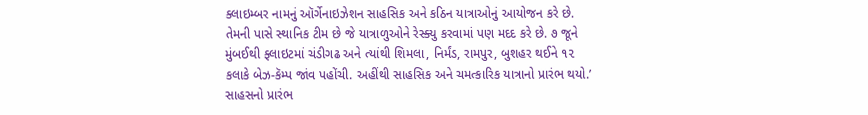ક્લાઇમ્બર નામનું ઑર્ગેનાઇઝેશન સાહસિક અને કઠિન યાત્રાઓનું આયોજન કરે છે. તેમની પાસે સ્થાનિક ટીમ છે જે યાત્રાળુઓને રેસ્ક્યુ કરવામાં પણ મદદ કરે છે. ૭ જૂને મુંબઈથી ફ્લાઇટમાં ચંડીગઢ અને ત્યાંથી શિમલા, નિર્મંડ, રામપુર, બુશહર થઈને ૧૨ કલાકે બેઝ-કૅમ્પ જાંવ પહોંચી. અહીંથી સાહસિક અને ચમત્કારિક યાત્રાનો પ્રારંભ થયો.’
સાહસનો પ્રારંભ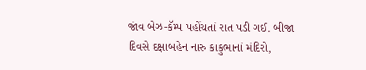જાંવ બેઝ-કૅમ્પ પહોંચતાં રાત પડી ગઈ. બીજા દિવસે દક્ષાબહેન નારુ કાકુભાનાં મંદિરો,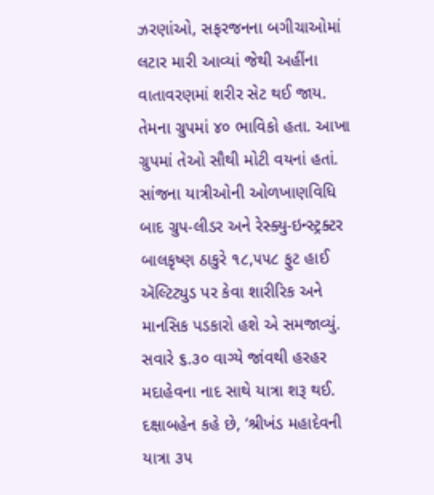ઝરણાંઓ, સફરજનના બગીચાઓમાં લટાર મારી આવ્યાં જેથી અહીંના વાતાવરણમાં શરીર સેટ થઈ જાય. તેમના ગ્રુપમાં ૪૦ ભાવિકો હતા. આખા ગ્રુપમાં તેઓ સૌથી મોટી વયનાં હતાં. સાંજના યાત્રીઓની ઓળખાણવિધિ બાદ ગ્રુપ-લીડર અને રેસ્ક્યુ-ઇન્સ્ટ્રક્ટર બાલકૃષ્ણ ઠાકુરે ૧૮,૫૫૮ ફુટ હાઈ ઍલ્ટિટ્યુડ પર કેવા શારીરિક અને માનસિક પડકારો હશે એ સમજાવ્યું. સવારે ૬.૩૦ વાગ્યે જાંવથી હરહર મદાહેવના નાદ સાથે યાત્રા શરૂ થઈ.
દક્ષાબહેન કહે છે, ‘શ્રીખંડ મહાદેવની યાત્રા ૩૫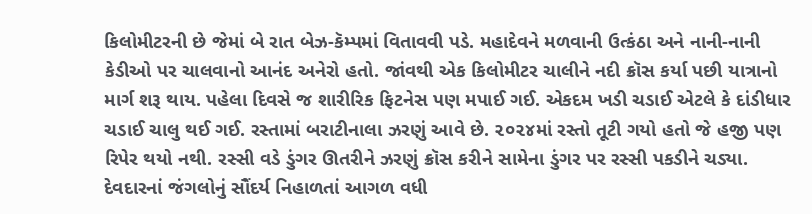કિલોમીટરની છે જેમાં બે રાત બેઝ-કૅમ્પમાં વિતાવવી પડે. મહાદેવને મળવાની ઉત્કંઠા અને નાની-નાની કેડીઓ પર ચાલવાનો આનંદ અનેરો હતો. જાંવથી એક કિલોમીટર ચાલીને નદી ક્રૉસ કર્યા પછી યાત્રાનો માર્ગ શરૂ થાય. પહેલા દિવસે જ શારીરિક ફિટનેસ પણ મપાઈ ગઈ. એકદમ ખડી ચડાઈ એટલે કે દાંડીધાર ચડાઈ ચાલુ થઈ ગઈ. રસ્તામાં બરાટીનાલા ઝરણું આવે છે. ૨૦૨૪માં રસ્તો તૂટી ગયો હતો જે હજી પણ રિપેર થયો નથી. રસ્સી વડે ડુંગર ઊતરીને ઝરણું ક્રૉસ કરીને સામેના ડુંગર પર રસ્સી પકડીને ચડ્યા. દેવદારનાં જંગલોનું સૌંદર્ય નિહાળતાં આગળ વધી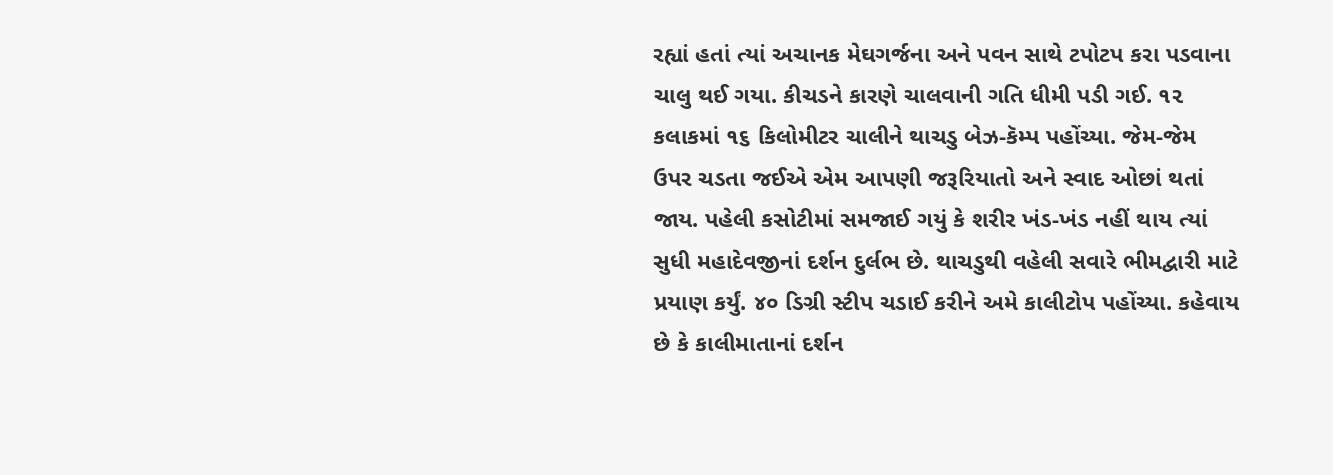રહ્યાં હતાં ત્યાં અચાનક મેઘગર્જના અને પવન સાથે ટપોટપ કરા પડવાના ચાલુ થઈ ગયા. કીચડને કારણે ચાલવાની ગતિ ધીમી પડી ગઈ. ૧૨ કલાકમાં ૧૬ કિલોમીટર ચાલીને થાચડુ બેઝ-કૅમ્પ પહોંચ્યા. જેમ-જેમ ઉપર ચડતા જઈએ એમ આપણી જરૂરિયાતો અને સ્વાદ ઓછાં થતાં જાય. પહેલી કસોટીમાં સમજાઈ ગયું કે શરીર ખંડ-ખંડ નહીં થાય ત્યાં સુધી મહાદેવજીનાં દર્શન દુર્લભ છે. થાચડુથી વહેલી સવારે ભીમદ્વારી માટે પ્રયાણ કર્યું. ૪૦ ડિગ્રી સ્ટીપ ચડાઈ કરીને અમે કાલીટોપ પહોંચ્યા. કહેવાય છે કે કાલીમાતાનાં દર્શન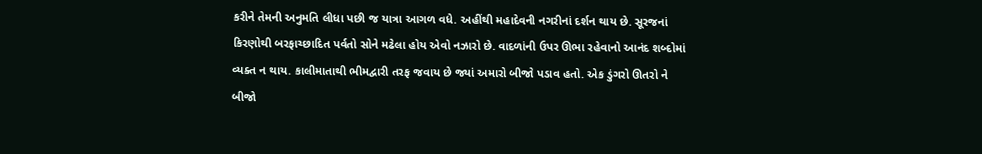કરીને તેમની અનુમતિ લીધા પછી જ યાત્રા આગળ વધે. અહીંથી મહાદેવની નગરીનાં દર્શન થાય છે. સૂરજનાં કિરણોથી બરફાચ્છાદિત પર્વતો સોને મઢેલા હોય એવો નઝારો છે. વાદળાંની ઉપર ઊભા રહેવાનો આનંદ શબ્દોમાં વ્યક્ત ન થાય. કાલીમાતાથી ભીમદ્વારી તરફ જવાય છે જ્યાં અમારો બીજો પડાવ હતો. એક ડુંગરો ઊતરો ને બીજો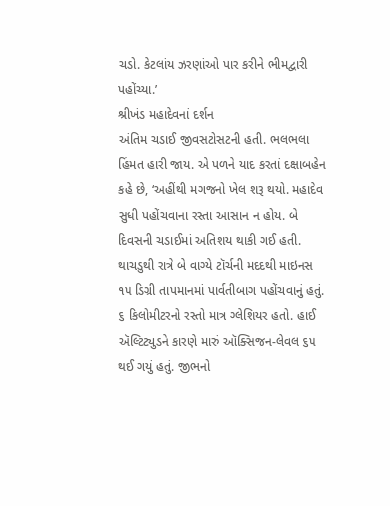ચડો. કેટલાંય ઝરણાંઓ પાર કરીને ભીમદ્વારી પહોંચ્યા.’
શ્રીખંડ મહાદેવનાં દર્શન
અંતિમ ચડાઈ જીવસટોસટની હતી. ભલભલા હિંમત હારી જાય. એ પળને યાદ કરતાં દક્ષાબહેન કહે છે, ‘અહીંથી મગજનો ખેલ શરૂ થયો. મહાદેવ સુધી પહોંચવાના રસ્તા આસાન ન હોય. બે દિવસની ચડાઈમાં અતિશય થાકી ગઈ હતી. થાચડુથી રાત્રે બે વાગ્યે ટૉર્ચની મદદથી માઇનસ ૧૫ ડિગ્રી તાપમાનમાં પાર્વતીબાગ પહોંચવાનું હતું. ૬ કિલોમીટરનો રસ્તો માત્ર ગ્લેશિયર હતો. હાઈ ઍલ્ટિટ્યુડને કારણે મારું ઑક્સિજન-લેવલ ૬૫ થઈ ગયું હતું. જીભનો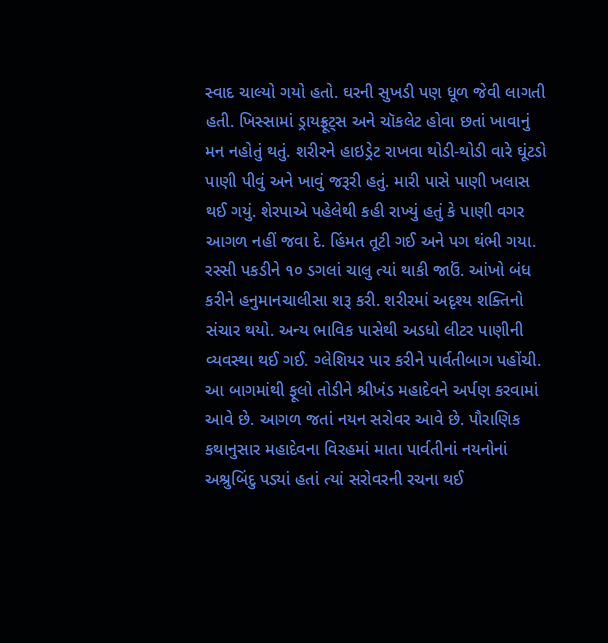સ્વાદ ચાલ્યો ગયો હતો. ઘરની સુખડી પણ ધૂળ જેવી લાગતી હતી. ખિસ્સામાં ડ્રાયફ્રૂટ્સ અને ચૉકલેટ હોવા છતાં ખાવાનું મન નહોતું થતું. શરીરને હાઇડ્રેટ રાખવા થોડી-થોડી વારે ઘૂંટડો પાણી પીવું અને ખાવું જરૂરી હતું. મારી પાસે પાણી ખલાસ થઈ ગયું. શેરપાએ પહેલેથી કહી રાખ્યું હતું કે પાણી વગર આગળ નહીં જવા દે. હિંમત તૂટી ગઈ અને પગ થંભી ગયા. રસ્સી પકડીને ૧૦ ડગલાં ચાલુ ત્યાં થાકી જાઉં. આંખો બંધ કરીને હનુમાનચાલીસા શરૂ કરી. શરીરમાં અદૃશ્ય શક્તિનો સંચાર થયો. અન્ય ભાવિક પાસેથી અડધો લીટર પાણીની વ્યવસ્થા થઈ ગઈ. ગ્લેશિયર પાર કરીને પાર્વતીબાગ પહોંચી. આ બાગમાંથી ફૂલો તોડીને શ્રીખંડ મહાદેવને અર્પણ કરવામાં આવે છે. આગળ જતાં નયન સરોવર આવે છે. પૌરાણિક કથાનુસાર મહાદેવના વિરહમાં માતા પાર્વતીનાં નયનોનાં અશ્રુબિંદુ પડ્યાં હતાં ત્યાં સરોવરની રચના થઈ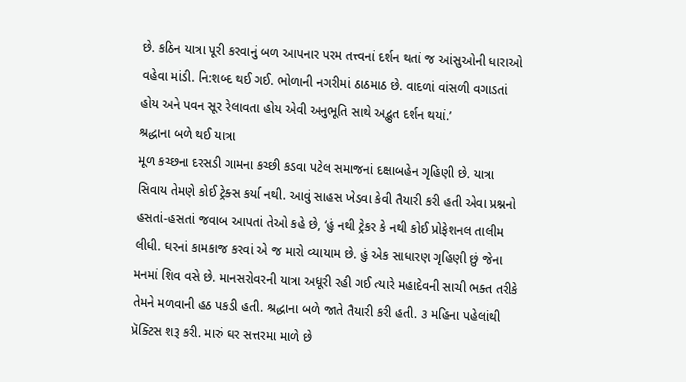છે. કઠિન યાત્રા પૂરી કરવાનું બળ આપનાર પરમ તત્ત્વનાં દર્શન થતાં જ આંસુઓની ધારાઓ વહેવા માંડી. નિ:શબ્દ થઈ ગઈ. ભોળાની નગરીમાં ઠાઠમાઠ છે. વાદળાં વાંસળી વગાડતાં હોય અને પવન સૂર રેલાવતા હોય એવી અનુભૂતિ સાથે અદ્ભુત દર્શન થયાં.’
શ્રદ્ધાના બળે થઈ યાત્રા
મૂળ કચ્છના દરસડી ગામના કચ્છી કડવા પટેલ સમાજનાં દક્ષાબહેન ગૃહિણી છે. યાત્રા સિવાય તેમણે કોઈ ટ્રેક્સ કર્યા નથી. આવું સાહસ ખેડવા કેવી તૈયારી કરી હતી એવા પ્રશ્નનો હસતાં-હસતાં જવાબ આપતાં તેઓ કહે છે, ‘હું નથી ટ્રેકર કે નથી કોઈ પ્રોફેશનલ તાલીમ લીધી. ઘરનાં કામકાજ કરવાં એ જ મારો વ્યાયામ છે. હું એક સાધારણ ગૃહિણી છું જેના મનમાં શિવ વસે છે. માનસરોવરની યાત્રા અધૂરી રહી ગઈ ત્યારે મહાદેવની સાચી ભક્ત તરીકે તેમને મળવાની હઠ પકડી હતી. શ્રદ્ધાના બળે જાતે તૈયારી કરી હતી. ૩ મહિના પહેલાંથી પ્રૅક્ટિસ શરૂ કરી. મારું ઘર સત્તરમા માળે છે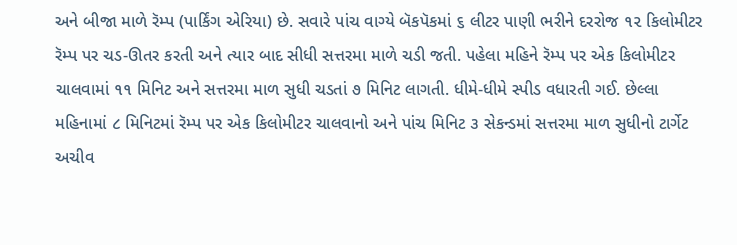અને બીજા માળે રૅમ્પ (પાર્કિંગ એરિયા) છે. સવારે પાંચ વાગ્યે બૅકપૅકમાં ૬ લીટર પાણી ભરીને દરરોજ ૧૨ કિલોમીટર રૅમ્પ પર ચડ-ઊતર કરતી અને ત્યાર બાદ સીધી સત્તરમા માળે ચડી જતી. પહેલા મહિને રૅમ્પ પર એક કિલોમીટર ચાલવામાં ૧૧ મિનિટ અને સત્તરમા માળ સુધી ચડતાં ૭ મિનિટ લાગતી. ધીમે-ધીમે સ્પીડ વધારતી ગઈ. છેલ્લા મહિનામાં ૮ મિનિટમાં રૅમ્પ પર એક કિલોમીટર ચાલવાનો અને પાંચ મિનિટ ૩ સેકન્ડમાં સત્તરમા માળ સુધીનો ટાર્ગેટ અચીવ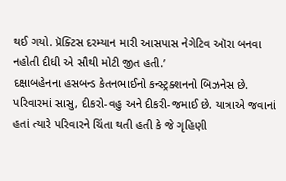થઈ ગયો. પ્રૅક્ટિસ દરમ્યાન મારી આસપાસ નેગેટિવ ઑરા બનવા નહોતી દીધી એ સૌથી મોટી જીત હતી.’
દક્ષાબહેનના હસબન્ડ કેતનભાઈનો કન્સ્ટ્રક્શનનો બિઝનેસ છે. પરિવારમાં સાસુ, દીકરો-વહુ અને દીકરી-જમાઈ છે. યાત્રાએ જવાનાં હતાં ત્યારે પરિવારને ચિંતા થતી હતી કે જે ગૃહિણી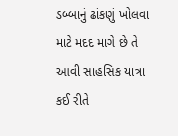ડબ્બાનું ઢાંકણું ખોલવા માટે મદદ માગે છે તે આવી સાહસિક યાત્રા કઈ રીતે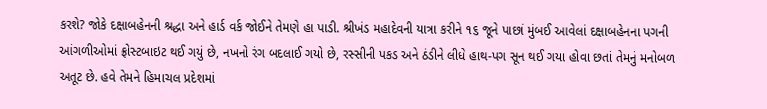કરશે? જોકે દક્ષાબહેનની શ્રદ્ધા અને હાર્ડ વર્ક જોઈને તેમણે હા પાડી. શ્રીખંડ મહાદેવની યાત્રા કરીને ૧૬ જૂને પાછાં મુંબઈ આવેલાં દક્ષાબહેનના પગની આંગળીઓમાં ફ્રોસ્ટબાઇટ થઈ ગયું છે, નખનો રંગ બદલાઈ ગયો છે, રસ્સીની પકડ અને ઠંડીને લીધે હાથ-પગ સૂન થઈ ગયા હોવા છતાં તેમનું મનોબળ અતૂટ છે. હવે તેમને હિમાચલ પ્રદેશમાં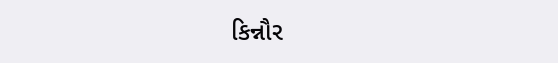કિન્નૌર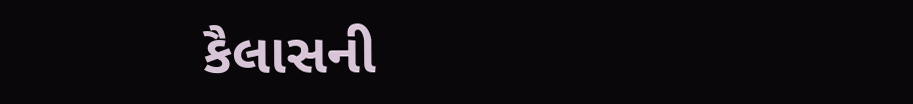કૈલાસની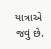યાત્રાએ જવું છે.